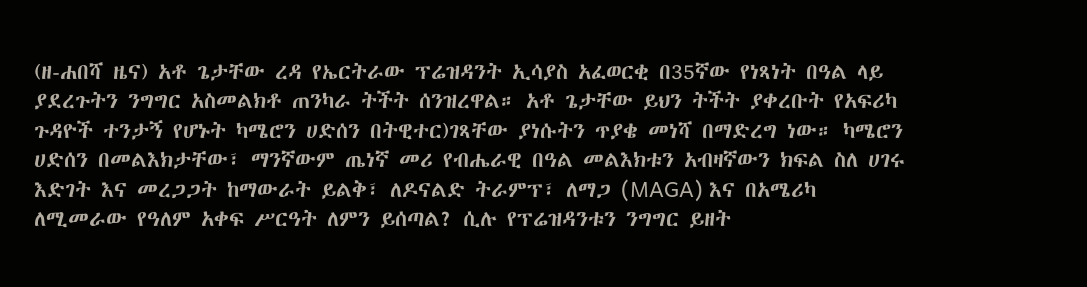(ዘ-ሐበሻ ዜና) አቶ ጌታቸው ረዳ የኤርትራው ፕሬዝዳንት ኢሳያስ አፈወርቂ በ35ኛው የነጻነት በዓል ላይ ያደረጉትን ንግግር አስመልክቶ ጠንካራ ትችት ሰንዝረዋል። አቶ ጌታቸው ይህን ትችት ያቀረቡት የአፍሪካ ጉዳዮች ተንታኝ የሆኑት ካሜሮን ሀድሰን በትዊተር)ገጻቸው ያነሱትን ጥያቄ መነሻ በማድረግ ነው። ካሜሮን ሀድሰን በመልእክታቸው፣ ማንኛውም ጤነኛ መሪ የብሔራዊ በዓል መልእክቱን አብዛኛውን ክፍል ስለ ሀገሩ እድገት እና መረጋጋት ከማውራት ይልቅ፣ ለዶናልድ ትራምፕ፣ ለማጋ (MAGA) እና በአሜሪካ ለሚመራው የዓለም አቀፍ ሥርዓት ለምን ይሰጣል? ሲሉ የፕሬዝዳንቱን ንግግር ይዘት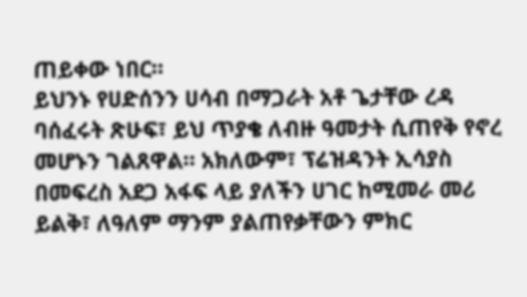ጠይቀው ነበር።
ይህንኑ የሀድሰንን ሀሳብ በማጋራት አቶ ጌታቸው ረዳ ባሰፈሩት ጽሁፍ፣ ይህ ጥያቄ ለብዙ ዓመታት ሲጠየቅ የኖረ መሆኑን ገልጸዋል። አክለውም፣ ፕሬዝዳንት ኢሳያስ በመፍረስ አደጋ አፋፍ ላይ ያለችን ሀገር ከሚመራ መሪ ይልቅ፣ ለዓለም ማንም ያልጠየቃቸውን ምክር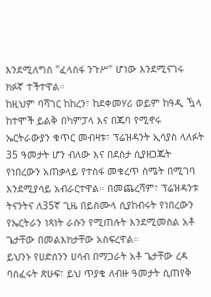እንደሚለግስ "ፈላስፋ ንጉሥ" ሆነው እንደሚናገሩ ክፉኛ ተችተዋል።
ከዚህም ባሻገር ከከረን፣ ከደቀመሃሪ ወይም ከዓዲ ዃላ ከተሞች ይልቅ በካምፓላ እና በጁባ የሚኖሩ ኤርትራውያን ቁጥር መብዛቱ፣ ፕሬዝዳንት ኢሳያስ ላለፉት 35 ዓመታት ሆን ብለው እና በደስታ ሲያዘጋጁት የነበረውን አጠቃላይ የተስፋ መቁረጥ ስሜት በሚገባ እንደሚያሳይ አብራርተዋል። በመጨረሻም፣ ፕሬዝዳንቱ ትናንትና ለ35ኛ ጊዜ በይስሙላ ሲያከብሩት የነበረውን የኤርትራን ነጻነት ራሱን የሚጠሉት እንደሚመስል አቶ ጌታቸው በመልእክታቸው አስፍረዋል።
ይህንኑ የሀድሰንን ሀሳብ በማጋራት አቶ ጌታቸው ረዳ ባሰፈሩት ጽሁፍ፣ ይህ ጥያቄ ለብዙ ዓመታት ሲጠየቅ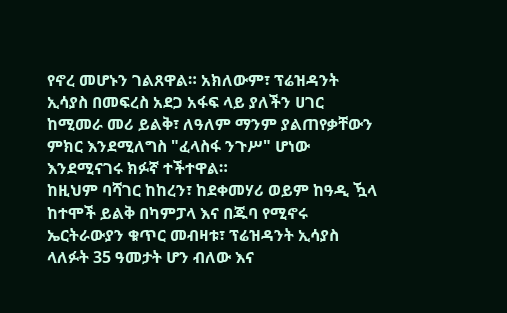የኖረ መሆኑን ገልጸዋል። አክለውም፣ ፕሬዝዳንት ኢሳያስ በመፍረስ አደጋ አፋፍ ላይ ያለችን ሀገር ከሚመራ መሪ ይልቅ፣ ለዓለም ማንም ያልጠየቃቸውን ምክር እንደሚለግስ "ፈላስፋ ንጉሥ" ሆነው እንደሚናገሩ ክፉኛ ተችተዋል።
ከዚህም ባሻገር ከከረን፣ ከደቀመሃሪ ወይም ከዓዲ ዃላ ከተሞች ይልቅ በካምፓላ እና በጁባ የሚኖሩ ኤርትራውያን ቁጥር መብዛቱ፣ ፕሬዝዳንት ኢሳያስ ላለፉት 35 ዓመታት ሆን ብለው እና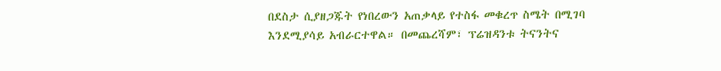በደስታ ሲያዘጋጁት የነበረውን አጠቃላይ የተስፋ መቁረጥ ስሜት በሚገባ እንደሚያሳይ አብራርተዋል። በመጨረሻም፣ ፕሬዝዳንቱ ትናንትና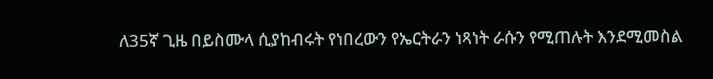ለ35ኛ ጊዜ በይስሙላ ሲያከብሩት የነበረውን የኤርትራን ነጻነት ራሱን የሚጠሉት እንደሚመስል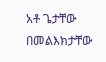አቶ ጌታቸው በመልእክታቸው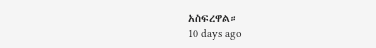አስፍረዋል።
10 days ago